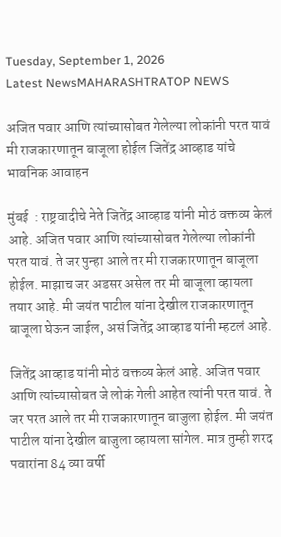Tuesday, September 1, 2026
Latest NewsMAHARASHTRATOP NEWS

अजित पवार आणि त्यांच्यासोबत गेलेल्या लोकांनी परत यावं मी राजकारणातून बाजूला होईल जितेंद्र आव्हाड यांचे भावनिक आवाहन

मुंबई  : राष्ट्रवादीचे नेते जितेंद्र आव्हाड यांनी मोठं वक्तव्य केलं आहे. अजित पवार आणि त्यांच्यासोबत गेलेल्या लोकांनी परत यावं. ते जर पुन्हा आले तर मी राजकारणातून बाजूला होईल. माझाच जर अडसर असेल तर मी बाजूला व्हायला तयार आहे. मी जयंत पाटील यांना देखील राजकारणातून बाजूला घेऊन जाईल, असं जितेंद्र आव्हाड यांनी म्हटलं आहे.

जितेंद्र आव्हाड यांनी मोठं वक्तव्य केलं आहे. अजित पवार आणि त्यांच्यासोबत जे लोकं गेली आहेत त्यांनी परत यावं. ते जर परत आले तर मी राजकारणातून बाजुला होईल. मी जयंत पाटील यांना देखील बाजुला व्हायला सांगेल. मात्र तुम्ही शरद पवारांना 84 व्या वर्षी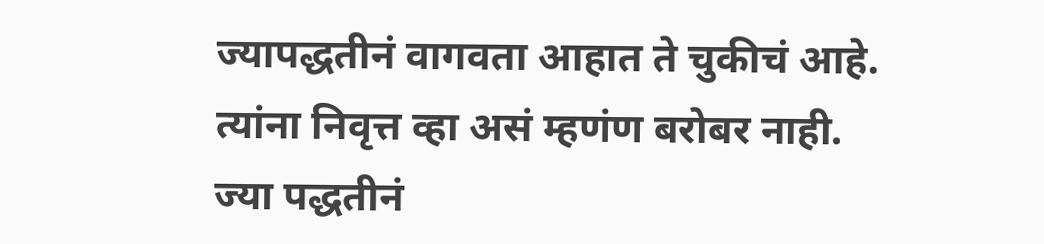ज्यापद्धतीनं वागवता आहात ते चुकीचं आहे. त्यांना निवृत्त व्हा असं म्हणंण बरोबर नाही. ज्या पद्धतीनं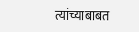त्यांच्याबाबत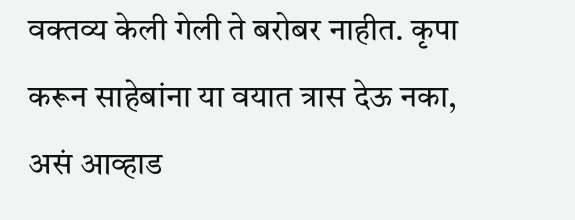वक्तव्य केली गेली ते बरोबर नाहीत. कृपा करून साहेबांना या वयात त्रास देऊ नका, असं आव्हाड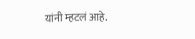यांनी म्हटलं आहे.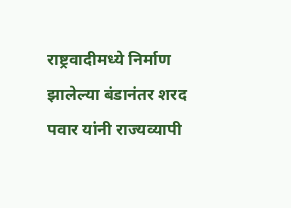राष्ट्रवादीमध्ये निर्माण झालेल्या बंडानंतर शरद पवार यांनी राज्यव्यापी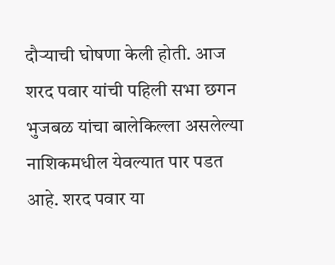दौऱ्याची घोषणा केली होती. आज शरद पवार यांची पहिली सभा छगन भुजबळ यांचा बालेकिल्ला असलेल्या नाशिकमधील येवल्यात पार पडत आहे. शरद पवार या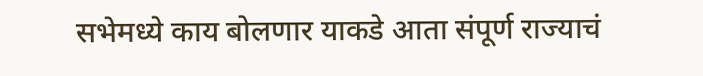सभेमध्ये काय बोलणार याकडे आता संपूर्ण राज्याचं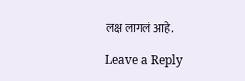लक्ष लागलं आहे.

Leave a Reply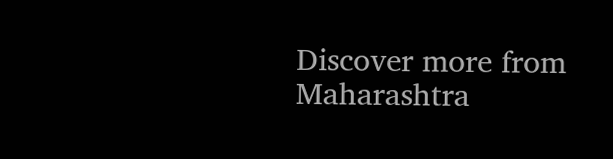Discover more from Maharashtra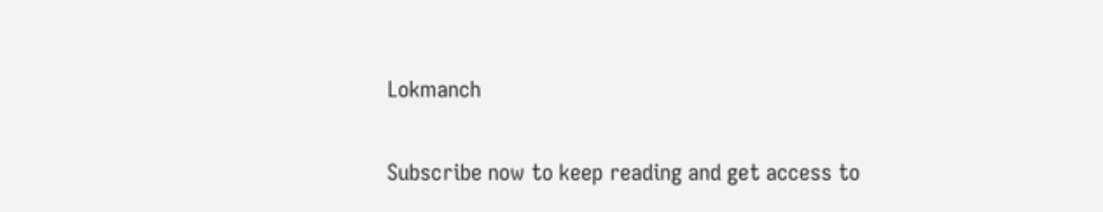Lokmanch

Subscribe now to keep reading and get access to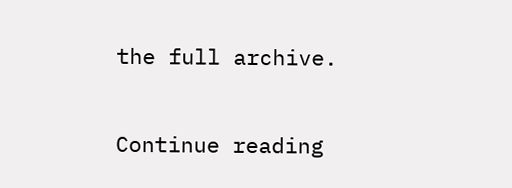the full archive.

Continue reading